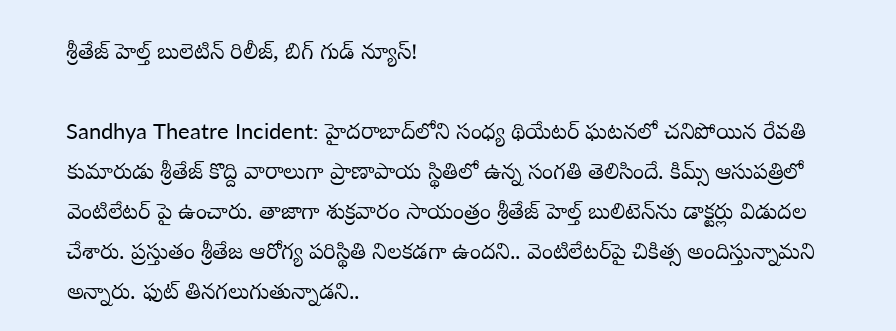శ్రీతేజ్‌ హెల్త్‌‌ బులెటిన్ రిలీజ్, బిగ్ గుడ్ న్యూస్!

Sandhya Theatre Incident: హైదరాబాద్‌లోని సంధ్య థియేటర్ ఘటనలో చనిపోయిన రేవతి కుమారుడు శ్రీతేజ్ కొద్ది వారాలుగా ప్రాణాపాయ స్థితిలో ఉన్న సంగతి తెలిసిందే. కిమ్స్ ఆసుపత్రిలో వెంటిలేటర్ పై ఉంచారు. తాజాగా శుక్రవారం సాయంత్రం శ్రీతేజ్ హెల్త్ బులిటెన్‌ను డాక్టర్లు విడుదల చేశారు. ప్రస్తుతం శ్రీతేజ ఆరోగ్య పరిస్థితి నిలకడగా ఉందని.. వెంటిలేటర్‌పై చికిత్స అందిస్తున్నామని అన్నారు. ఫుట్ తినగలుగుతున్నాడని..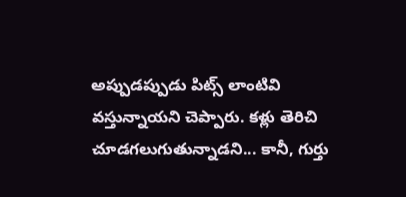అప్పుడప్పుడు పిట్స్ లాంటివి వస్తున్నాయని చెప్పారు. కళ్లు తెరిచి చూడగలుగుతున్నాడని... కానీ, గుర్తు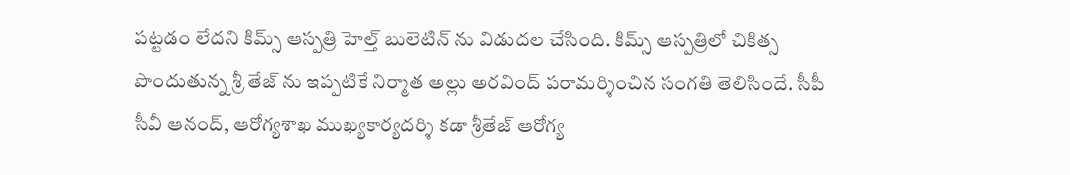పట్టడం లేదని కిమ్స్ ఆస్పత్రి హెల్త్ బులెటిన్ ను విడుదల చేసింది. కిమ్స్ ఆస్పత్రిలో చికిత్స పొందుతున్న శ్రీ తేజ్ ను ఇప్పటికే నిర్మాత అల్లు అరవింద్ పరామర్శించిన సంగతి తెలిసిందే. సీపీ సీవీ ఆనంద్, ఆరోగ్యశాఖ ముఖ్యకార్యదర్శి కడా శ్రీతేజ్ ఆరోగ్య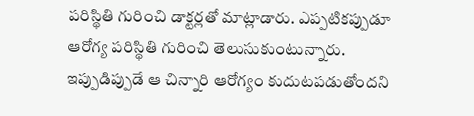పరిస్థితి గురించి డాక్టర్లతో మాట్లాడారు. ఎప్పటికప్పుడూ ఆరోగ్య పరిస్థితి గురించి తెలుసుకుంటున్నారు. ఇప్పుడిప్పుడే ఆ చిన్నారి ఆరోగ్యం కుదుటపడుతోందని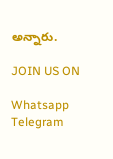అన్నారు.

JOIN US ON

Whatsapp
Telegram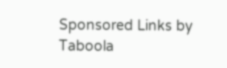Sponsored Links by Taboola